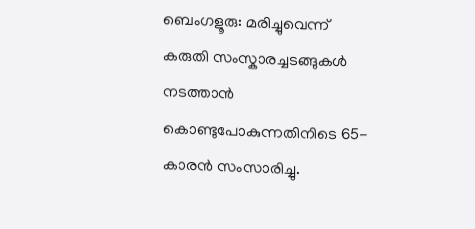ബെംഗളൂരു: മരിച്ചുവെന്ന് കരുതി സംസ്കാരച്ചടങ്ങുകൾ നടത്താൻ കൊണ്ടുപോകുന്നതിനിടെ 65-കാരൻ സംസാരിച്ചു.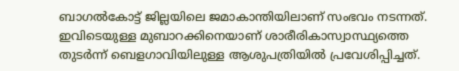ബാഗൽകോട്ട് ജില്ലയിലെ ജമാകാന്തിയിലാണ് സംഭവം നടന്നത്.
ഇവിടെയുള്ള മുബാറക്കിനെയാണ് ശാരീരികാസ്വാസ്ഥ്യത്തെ തുടർന്ന് ബെളഗാവിയിലുള്ള ആശുപത്രിയിൽ പ്രവേശിപ്പിച്ചത്.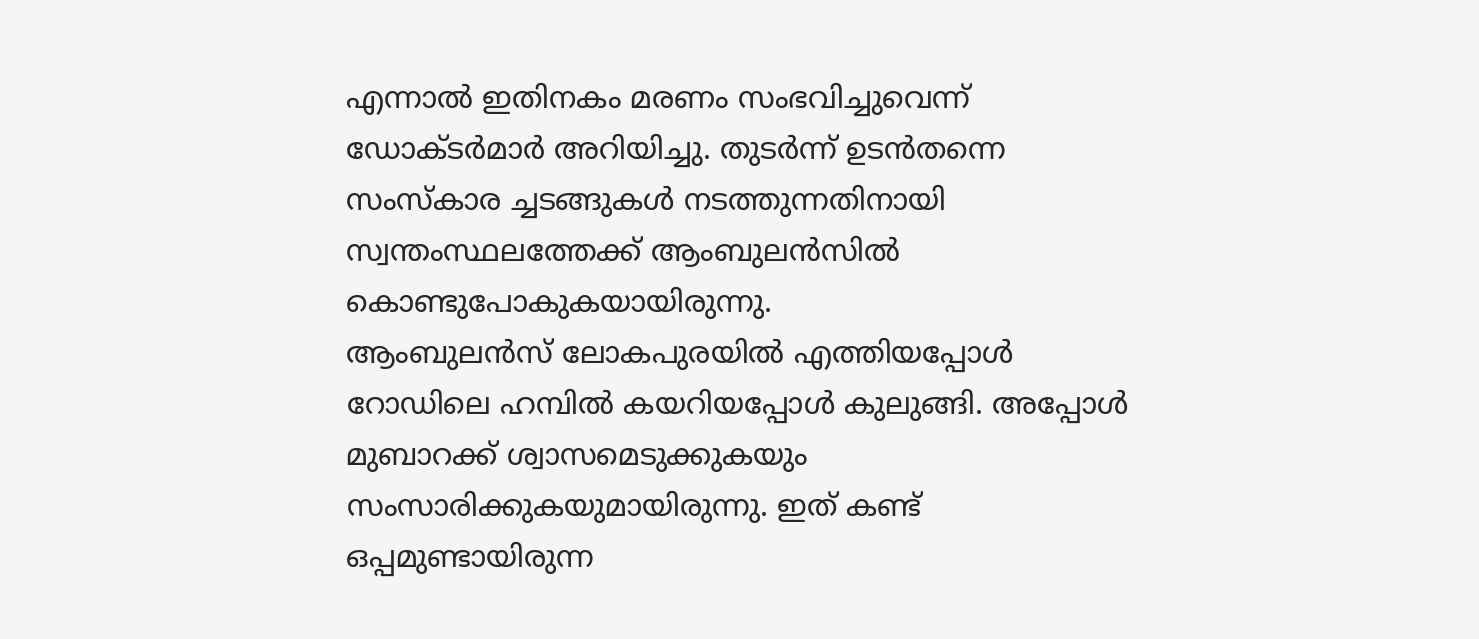എന്നാൽ ഇതിനകം മരണം സംഭവിച്ചുവെന്ന് ഡോക്ടർമാർ അറിയിച്ചു. തുടർന്ന് ഉടൻതന്നെ സംസ്കാര ച്ചടങ്ങുകൾ നടത്തുന്നതിനായി സ്വന്തംസ്ഥലത്തേക്ക് ആംബുലൻസിൽ കൊണ്ടുപോകുകയായിരുന്നു.
ആംബുലൻസ് ലോകപുരയിൽ എത്തിയപ്പോൾ റോഡിലെ ഹമ്പിൽ കയറിയപ്പോൾ കുലുങ്ങി. അപ്പോൾ മുബാറക്ക് ശ്വാസമെടുക്കുകയും സംസാരിക്കുകയുമായിരുന്നു. ഇത് കണ്ട് ഒപ്പമുണ്ടായിരുന്ന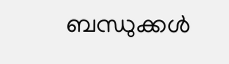ബന്ധുക്കൾ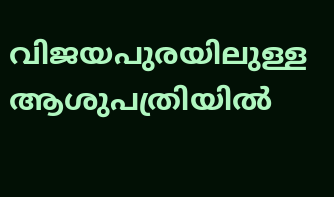വിജയപുരയിലുള്ള ആശുപത്രിയിൽ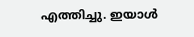എത്തിച്ചു. ഇയാൾ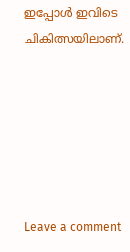ഇപ്പോൾ ഇവിടെ ചികിത്സയിലാണ്.






Leave a comment